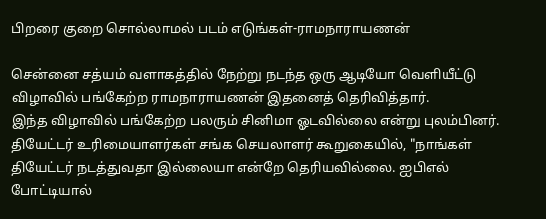பிறரை குறை சொல்லாமல் படம் எடுங்கள்-ராமநாராயணன்

சென்னை சத்யம் வளாகத்தில் நேற்று நடந்த ஒரு ஆடியோ வெளியீட்டு விழாவில் பங்கேற்ற ராமநாராயணன் இதனைத் தெரிவித்தார்.
இந்த விழாவில் பங்கேற்ற பலரும் சினிமா ஓடவில்லை என்று புலம்பினர்.
தியேட்டர் உரிமையாளர்கள் சங்க செயலாளர் கூறுகையில், "நாங்கள் தியேட்டர் நடத்துவதா இல்லையா என்றே தெரியவில்லை. ஐபிஎல் போட்டியால்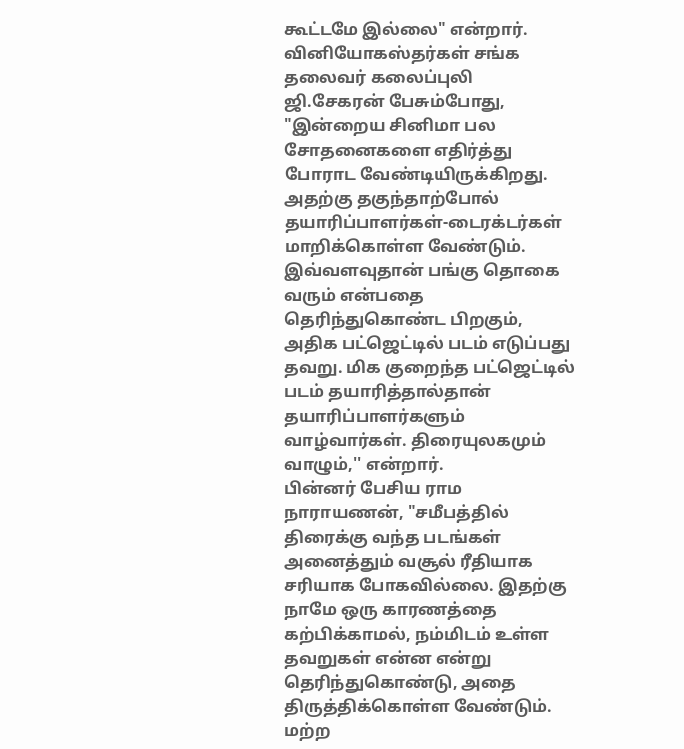கூட்டமே இல்லை" என்றார்.
வினியோகஸ்தர்கள் சங்க தலைவர் கலைப்புலி ஜி.சேகரன் பேசும்போது, "இன்றைய சினிமா பல சோதனைகளை எதிர்த்து போராட வேண்டியிருக்கிறது. அதற்கு தகுந்தாற்போல் தயாரிப்பாளர்கள்-டைரக்டர்கள் மாறிக்கொள்ள வேண்டும். இவ்வளவுதான் பங்கு தொகை வரும் என்பதை தெரிந்துகொண்ட பிறகும், அதிக பட்ஜெட்டில் படம் எடுப்பது தவறு. மிக குறைந்த பட்ஜெட்டில் படம் தயாரித்தால்தான் தயாரிப்பாளர்களும் வாழ்வார்கள். திரையுலகமும் வாழும்,'' என்றார்.
பின்னர் பேசிய ராம நாராயணன், "சமீபத்தில் திரைக்கு வந்த படங்கள் அனைத்தும் வசூல் ரீதியாக சரியாக போகவில்லை. இதற்கு நாமே ஒரு காரணத்தை கற்பிக்காமல், நம்மிடம் உள்ள தவறுகள் என்ன என்று தெரிந்துகொண்டு, அதை திருத்திக்கொள்ள வேண்டும்.
மற்ற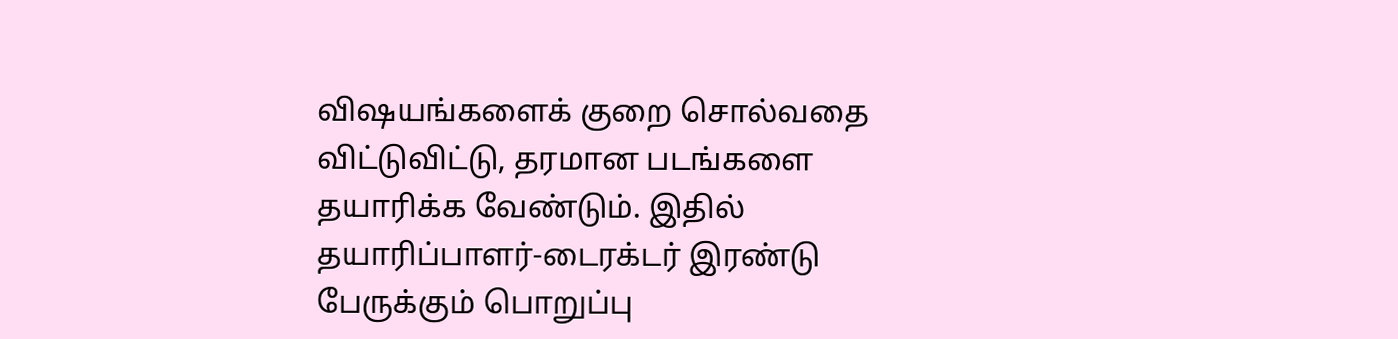விஷயங்களைக் குறை சொல்வதை விட்டுவிட்டு, தரமான படங்களை தயாரிக்க வேண்டும். இதில் தயாரிப்பாளர்-டைரக்டர் இரண்டு பேருக்கும் பொறுப்பு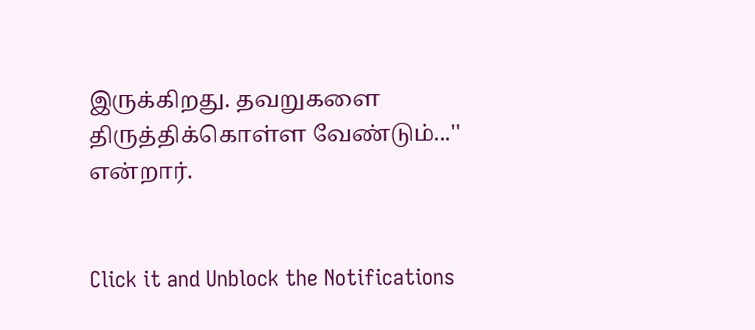இருக்கிறது. தவறுகளை திருத்திக்கொள்ள வேண்டும்...'' என்றார்.


Click it and Unblock the Notifications